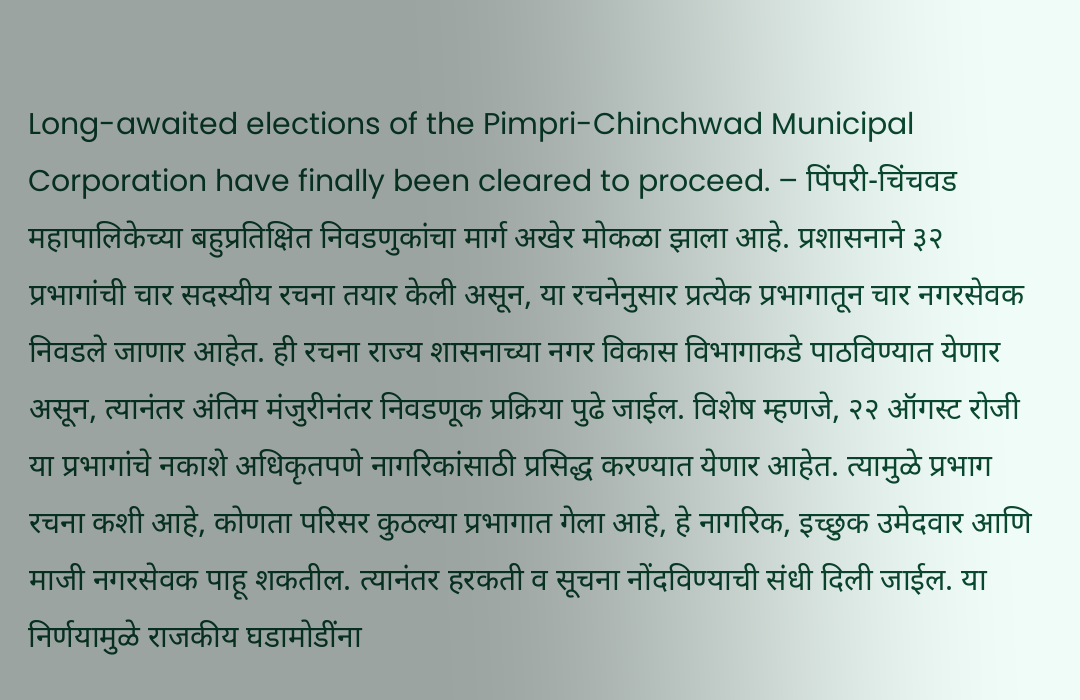Long-awaited elections of the Pimpri-Chinchwad Municipal Corporation have finally been cleared to proceed. – पिंपरी-चिंचवड महापालिकेच्या बहुप्रतिक्षित निवडणुकांचा मार्ग अखेर मोकळा झाला आहे. प्रशासनाने ३२ प्रभागांची चार सदस्यीय रचना तयार केली असून, या रचनेनुसार प्रत्येक प्रभागातून चार नगरसेवक निवडले जाणार आहेत. ही रचना राज्य शासनाच्या नगर विकास विभागाकडे पाठविण्यात येणार असून, त्यानंतर अंतिम मंजुरीनंतर निवडणूक प्रक्रिया पुढे जाईल. विशेष म्हणजे, २२ ऑगस्ट रोजी या प्रभागांचे नकाशे अधिकृतपणे नागरिकांसाठी प्रसिद्ध करण्यात येणार आहेत. त्यामुळे प्रभाग रचना कशी आहे, कोणता परिसर कुठल्या प्रभागात गेला आहे, हे नागरिक, इच्छुक उमेदवार आणि माजी नगरसेवक पाहू शकतील. त्यानंतर हरकती व सूचना नोंदविण्याची संधी दिली जाईल. या निर्णयामुळे राजकीय घडामोडींना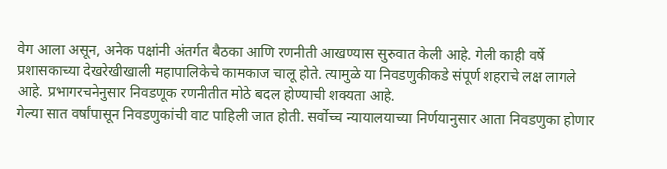वेग आला असून, अनेक पक्षांनी अंतर्गत बैठका आणि रणनीती आखण्यास सुरुवात केली आहे. गेली काही वर्षे प्रशासकाच्या देखरेखीखाली महापालिकेचे कामकाज चालू होते. त्यामुळे या निवडणुकीकडे संपूर्ण शहराचे लक्ष लागले आहे. प्रभागरचनेनुसार निवडणूक रणनीतीत मोठे बदल होण्याची शक्यता आहे.
गेल्या सात वर्षांपासून निवडणुकांची वाट पाहिली जात होती. सर्वोच्च न्यायालयाच्या निर्णयानुसार आता निवडणुका होणार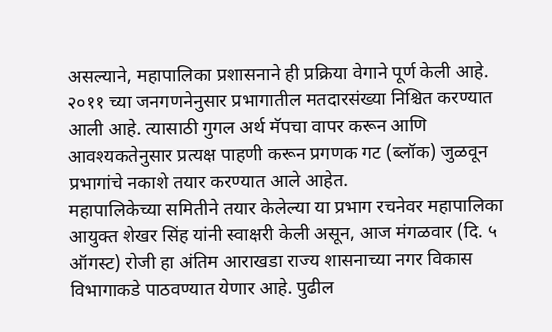असल्याने, महापालिका प्रशासनाने ही प्रक्रिया वेगाने पूर्ण केली आहे. २०११ च्या जनगणनेनुसार प्रभागातील मतदारसंख्या निश्चित करण्यात आली आहे. त्यासाठी गुगल अर्थ मॅपचा वापर करून आणि आवश्यकतेनुसार प्रत्यक्ष पाहणी करून प्रगणक गट (ब्लॉक) जुळवून प्रभागांचे नकाशे तयार करण्यात आले आहेत.
महापालिकेच्या समितीने तयार केलेल्या या प्रभाग रचनेवर महापालिका आयुक्त शेखर सिंह यांनी स्वाक्षरी केली असून, आज मंगळवार (दि. ५ ऑगस्ट) रोजी हा अंतिम आराखडा राज्य शासनाच्या नगर विकास विभागाकडे पाठवण्यात येणार आहे. पुढील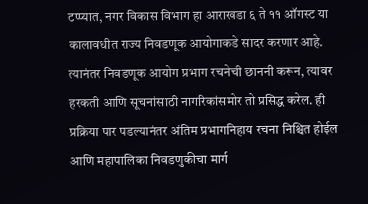टप्प्यात, नगर विकास विभाग हा आराखडा ६ ते ११ ऑगस्ट या कालावधीत राज्य निवडणूक आयोगाकडे सादर करणार आहे. त्यानंतर निवडणूक आयोग प्रभाग रचनेची छाननी करून, त्यावर हरकती आणि सूचनांसाठी नागरिकांसमोर तो प्रसिद्ध करेल. ही प्रक्रिया पार पडल्यानंतर अंतिम प्रभागनिहाय रचना निश्चित होईल आणि महापालिका निवडणुकीचा मार्ग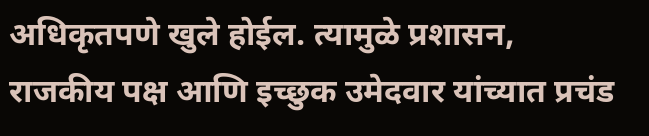अधिकृतपणे खुले होईल. त्यामुळे प्रशासन, राजकीय पक्ष आणि इच्छुक उमेदवार यांच्यात प्रचंड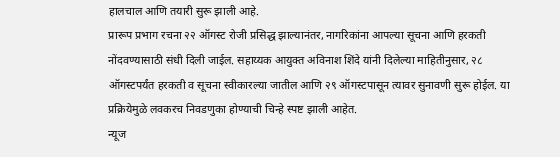हालचाल आणि तयारी सुरू झाली आहे.
प्रारूप प्रभाग रचना २२ ऑगस्ट रोजी प्रसिद्ध झाल्यानंतर, नागरिकांना आपल्या सूचना आणि हरकती नोंदवण्यासाठी संधी दिली जाईल. सहाय्यक आयुक्त अविनाश शिंदे यांनी दिलेल्या माहितीनुसार, २८ ऑगस्टपर्यंत हरकती व सूचना स्वीकारल्या जातील आणि २९ ऑगस्टपासून त्यावर सुनावणी सुरू होईल. या प्रक्रियेमुळे लवकरच निवडणुका होण्याची चिन्हे स्पष्ट झाली आहेत.
न्यूज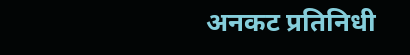अनकट प्रतिनिधी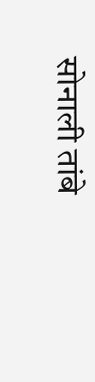सोनाली तांबे